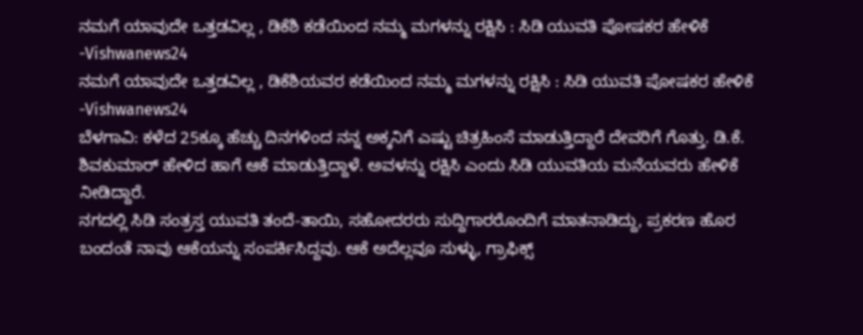ನಮಗೆ ಯಾವುದೇ ಒತ್ತಡವಿಲ್ಲ , ಡಿಕೆಶಿ ಕಡೆಯಿಂದ ನಮ್ಮ ಮಗಳನ್ನು ರಕ್ಷಿಸಿ : ಸಿಡಿ ಯುವತಿ ಪೋಷಕರ ಹೇಳಿಕೆ -Vishwanews24
ನಮಗೆ ಯಾವುದೇ ಒತ್ತಡವಿಲ್ಲ , ಡಿಕೆಶಿಯವರ ಕಡೆಯಿಂದ ನಮ್ಮ ಮಗಳನ್ನು ರಕ್ಷಿಸಿ : ಸಿಡಿ ಯುವತಿ ಪೋಷಕರ ಹೇಳಿಕೆ -Vishwanews24
ಬೆಳಗಾವಿ: ಕಳೆದ 25ಕ್ಕೂ ಹೆಚ್ಚು ದಿನಗಳಿಂದ ನನ್ನ ಅಕ್ಕನಿಗೆ ಎಷ್ಟು ಚಿತ್ರಹಿಂಸೆ ಮಾಡುತ್ತಿದ್ದಾರೆ ದೇವರಿಗೆ ಗೊತ್ತು. ಡಿ.ಕೆ. ಶಿವಕುಮಾರ್ ಹೇಳಿದ ಹಾಗೆ ಆಕೆ ಮಾಡುತ್ತಿದ್ದಾಳೆ. ಅವಳನ್ನು ರಕ್ಷಿಸಿ ಎಂದು ಸಿಡಿ ಯುವತಿಯ ಮನೆಯವರು ಹೇಳಿಕೆ ನೀಡಿದ್ದಾರೆ.
ನಗದಲ್ಲಿ ಸಿಡಿ ಸಂತ್ರಸ್ತ ಯುವತಿ ತಂದೆ-ತಾಯಿ, ಸಹೋದರರು ಸುದ್ದಿಗಾರರೊಂದಿಗೆ ಮಾತನಾಡಿದ್ದು, ಪ್ರಕರಣ ಹೊರ ಬಂದಂತೆ ನಾವು ಆಕೆಯನ್ನು ಸಂಪರ್ಕಿಸಿದ್ದವು. ಆಕೆ ಅದೆಲ್ಲವೂ ಸುಳ್ಳು, ಗ್ರಾಫಿಕ್ಸ್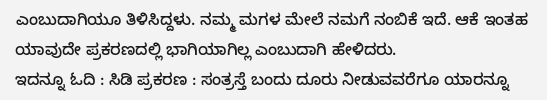ಎಂಬುದಾಗಿಯೂ ತಿಳಿಸಿದ್ದಳು. ನಮ್ಮ ಮಗಳ ಮೇಲೆ ನಮಗೆ ನಂಬಿಕೆ ಇದೆ. ಆಕೆ ಇಂತಹ ಯಾವುದೇ ಪ್ರಕರಣದಲ್ಲಿ ಭಾಗಿಯಾಗಿಲ್ಲ ಎಂಬುದಾಗಿ ಹೇಳಿದರು.
ಇದನ್ನೂ ಓದಿ : ಸಿಡಿ ಪ್ರಕರಣ : ಸಂತ್ರಸ್ತೆ ಬಂದು ದೂರು ನೀಡುವವರೆಗೂ ಯಾರನ್ನೂ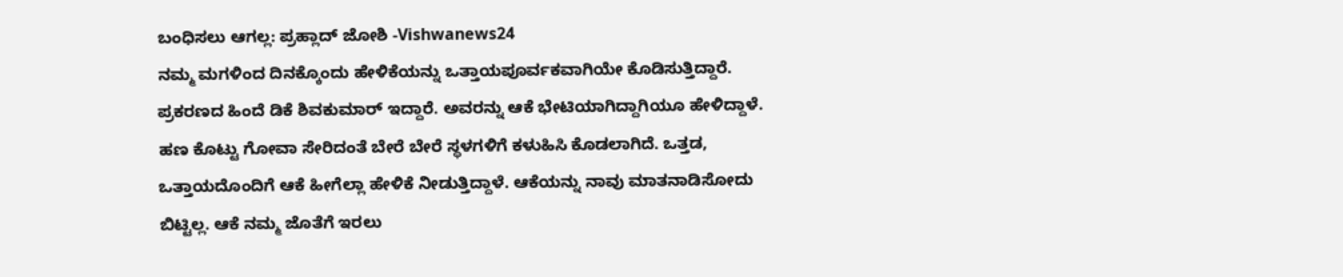ಬಂಧಿಸಲು ಆಗಲ್ಲ: ಪ್ರಹ್ಲಾದ್ ಜೋಶಿ -Vishwanews24
ನಮ್ಮ ಮಗಳಿಂದ ದಿನಕ್ಕೊಂದು ಹೇಳಿಕೆಯನ್ನು ಒತ್ತಾಯಪೂರ್ವಕವಾಗಿಯೇ ಕೊಡಿಸುತ್ತಿದ್ದಾರೆ. ಪ್ರಕರಣದ ಹಿಂದೆ ಡಿಕೆ ಶಿವಕುಮಾರ್ ಇದ್ದಾರೆ. ಅವರನ್ನು ಆಕೆ ಭೇಟಿಯಾಗಿದ್ದಾಗಿಯೂ ಹೇಳಿದ್ದಾಳೆ. ಹಣ ಕೊಟ್ಟು ಗೋವಾ ಸೇರಿದಂತೆ ಬೇರೆ ಬೇರೆ ಸ್ಥಳಗಳಿಗೆ ಕಳುಹಿಸಿ ಕೊಡಲಾಗಿದೆ. ಒತ್ತಡ, ಒತ್ತಾಯದೊಂದಿಗೆ ಆಕೆ ಹೀಗೆಲ್ಲಾ ಹೇಳಿಕೆ ನೀಡುತ್ತಿದ್ದಾಳೆ. ಆಕೆಯನ್ನು ನಾವು ಮಾತನಾಡಿಸೋದು ಬಿಟ್ಟಿಲ್ಲ. ಆಕೆ ನಮ್ಮ ಜೊತೆಗೆ ಇರಲು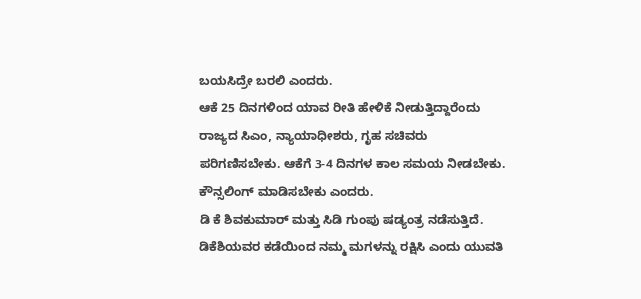ಬಯಸಿದ್ರೇ ಬರಲಿ ಎಂದರು.
ಆಕೆ 25 ದಿನಗಳಿಂದ ಯಾವ ರೀತಿ ಹೇಳಿಕೆ ನೀಡುತ್ತಿದ್ದಾರೆಂದು ರಾಜ್ಯದ ಸಿಎಂ, ನ್ಯಾಯಾಧೀಶರು, ಗೃಹ ಸಚಿವರು ಪರಿಗಣಿಸಬೇಕು. ಆಕೆಗೆ 3-4 ದಿನಗಳ ಕಾಲ ಸಮಯ ನೀಡಬೇಕು. ಕೌನ್ಸಲಿಂಗ್ ಮಾಡಿಸಬೇಕು ಎಂದರು.
ಡಿ ಕೆ ಶಿವಕುಮಾರ್ ಮತ್ತು ಸಿಡಿ ಗುಂಪು ಷಡ್ಯಂತ್ರ ನಡೆಸುತ್ತಿದೆ. ಡಿಕೆಶಿಯವರ ಕಡೆಯಿಂದ ನಮ್ಮ ಮಗಳನ್ನು ರಕ್ಷಿಸಿ ಎಂದು ಯುವತಿ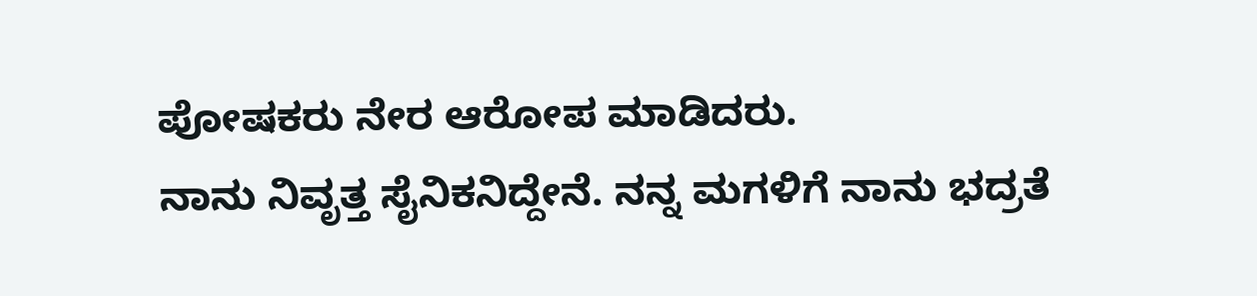ಪೋಷಕರು ನೇರ ಆರೋಪ ಮಾಡಿದರು.
ನಾನು ನಿವೃತ್ತ ಸೈನಿಕನಿದ್ದೇನೆ. ನನ್ನ ಮಗಳಿಗೆ ನಾನು ಭದ್ರತೆ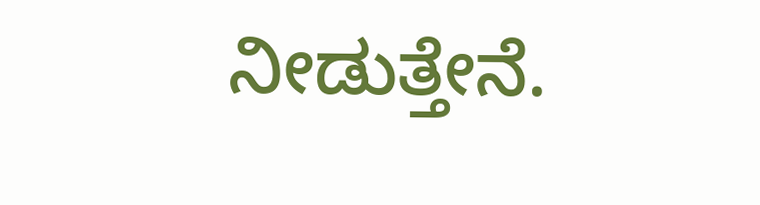ನೀಡುತ್ತೇನೆ.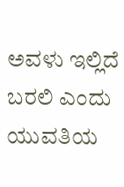ಅವಳು ಇಲ್ಲಿದೆ ಬರಲಿ ಎಂದು ಯುವತಿಯ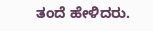ತಂದೆ ಹೇಳಿದರು.